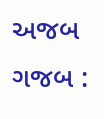અજબ ગજબ :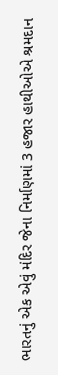ભારતનું એક એવું મંદિર જેના નિર્માણમાં 3 હજાર હાથીઓએ શ્રમદાન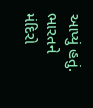આપ્યું હતું.
ભારતને મંદિરો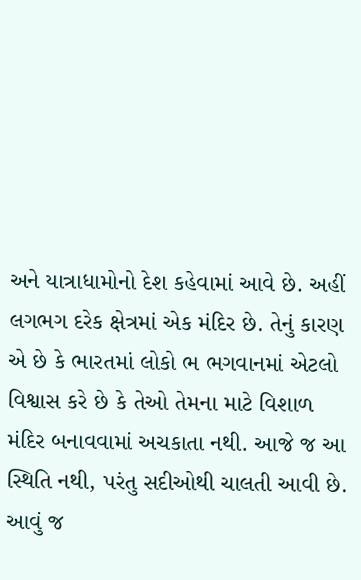અને યાત્રાધામોનો દેશ કહેવામાં આવે છે. અહીં લગભગ દરેક ક્ષેત્રમાં એક મંદિર છે. તેનું કારણ એ છે કે ભારતમાં લોકો ભ ભગવાનમાં એટલો વિશ્વાસ કરે છે કે તેઓ તેમના માટે વિશાળ મંદિર બનાવવામાં અચકાતા નથી. આજે જ આ સ્થિતિ નથી, પરંતુ સદીઓથી ચાલતી આવી છે. આવું જ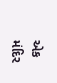એક મંદિર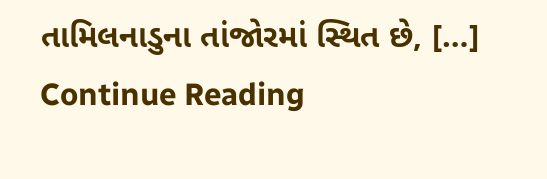તામિલનાડુના તાંજોરમાં સ્થિત છે, […]
Continue Reading